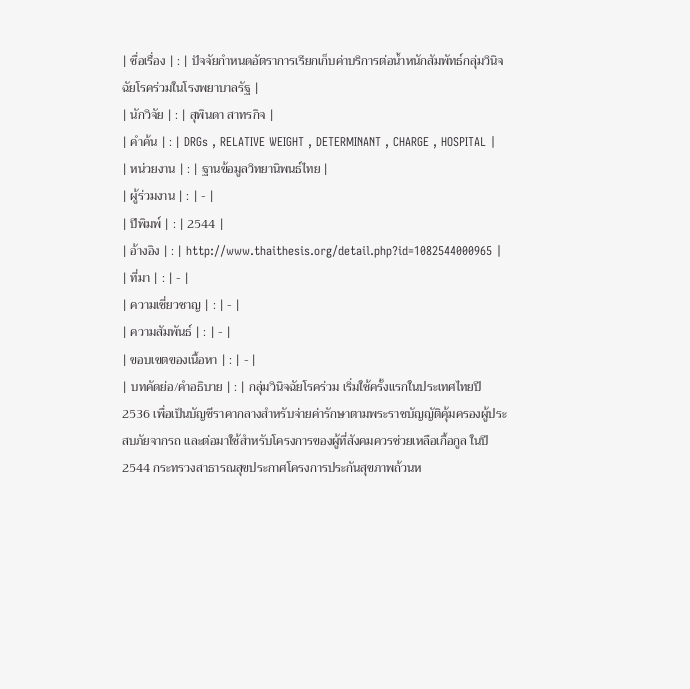| ชื่อเรื่อง | : | ปัจจัยกำหนดอัตราการเรียกเก็บค่าบริการต่อน้ำหนักสัมพัทธ์กลุ่มวินิจฉัยโรคร่วมในโรงพยาบาลรัฐ |
| นักวิจัย | : | สุพินดา สาทรกิจ |
| คำค้น | : | DRGs , RELATIVE WEIGHT , DETERMINANT , CHARGE , HOSPITAL |
| หน่วยงาน | : | ฐานข้อมูลวิทยานิพนธ์ไทย |
| ผู้ร่วมงาน | : | - |
| ปีพิมพ์ | : | 2544 |
| อ้างอิง | : | http://www.thaithesis.org/detail.php?id=1082544000965 |
| ที่มา | : | - |
| ความเชี่ยวชาญ | : | - |
| ความสัมพันธ์ | : | - |
| ขอบเขตของเนื้อหา | : | - |
| บทคัดย่อ/คำอธิบาย | : | กลุ่มวินิจฉัยโรคร่วม เริ่มใช้ครั้งแรกในประเทศไทยปี 2536 เพื่อเป็นบัญชีราคากลางสำหรับจ่ายค่ารักษาตามพระราชบัญญัติคุ้มครองผู้ประสบภัยจากรถ และต่อมาใช้สำหรับโครงการของผู้ที่สังคมควรช่วยเหลือเกื้อกูล ในปี 2544 กระทรวงสาธารณสุขประกาศโครงการประกันสุขภาพถ้วนห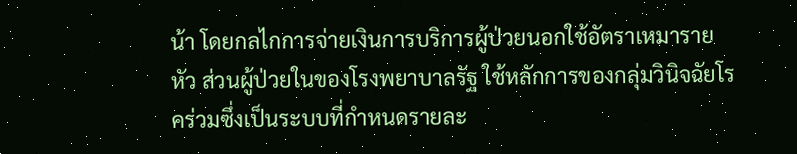น้า โดยกลไกการจ่ายเงินการบริการผู้ป่วยนอกใช้อัตราเหมารายหัว ส่วนผู้ป่วยในของโรงพยาบาลรัฐ ใช้หลักการของกลุ่มวินิจฉัยโรคร่วมซึ่งเป็นระบบที่กำหนดรายละ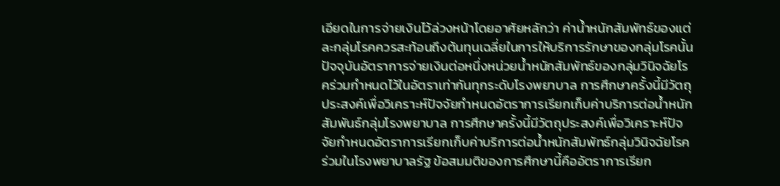เอียดในการจ่ายเงินไว้ล่วงหน้าโดยอาศัยหลักว่า ค่าน้ำหนักสัมพัทธ์ของแต่ละกลุ่มโรคควรสะท้อนถึงต้นทุนเฉลี่ยในการให้บริการรักษาของกลุ่มโรคนั้น ปัจจุบันอัตราการจ่ายเงินต่อหนึ่งหน่วยน้ำหนักสัมพัทธ์ของกลุ่มวินิจฉัยโรคร่วมกำหนดไว้ในอัตราเท่ากันทุกระดับโรงพยาบาล การศึกษาครั้งนี้มีวัตถุประสงค์เพื่อวิเคราะห์ปัจจัยกำหนดอัตราการเรียกเก็บค่าบริการต่อน้ำหนักสัมพันธ์กลุ่มโรงพยาบาล การศึกษาครั้งนี้มีวัตถุประสงค์เพื่อวิเคราะห์ปัจจัยกำหนดอัตราการเรียกเก็บค่าบริการต่อน้ำหนักสัมพัทธ์กลุ่มวินิจฉัยโรคร่วมในโรงพยาบาลรัฐ ข้อสมมติของการศึกษานี้คืออัตราการเรียก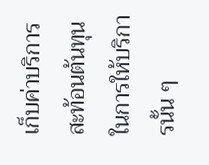เก็บค่าบริการสะท้อนต้นทุนในการให้บริการนั้น ๆ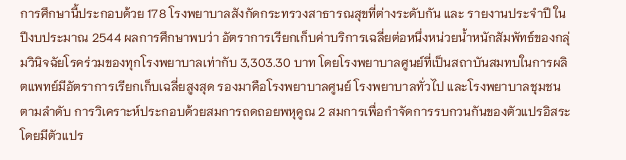การศึกษานี้ประกอบด้วย 178 โรงพยาบาลสังกัดกระทรวงสาธารณสุขที่ต่างระดับกัน และ รายงานประจำปี ในปีงบประมาณ 2544 ผลการศึกษาพบว่า อัตราการเรียกเก็บค่าบริการเฉลี่ยต่อหนึ่งหน่วยน้ำหนักสัมพัทธ์ของกลุ่มวินิจฉัยโรคร่วมของทุกโรงพยาบาลเท่ากับ 3,303.30 บาท โดยโรงพยาบาลศูนย์ที่เป็นสถาบันสมทบในการผลิตแพทย์มีอัตราการเรียกเก็บเฉลี่ยสูงสุด รองมาคือโรงพยาบาลศูนย์ โรงพยาบาลทั่วไป และโรงพยาบาลชุมชนตามลำดับ การวิเคราะห์ประกอบด้วยสมการถดถอยพหุคูณ 2 สมการเพื่อกำจัดการรบกวนกันของตัวแปรอิสระ โดยมีตัวแปร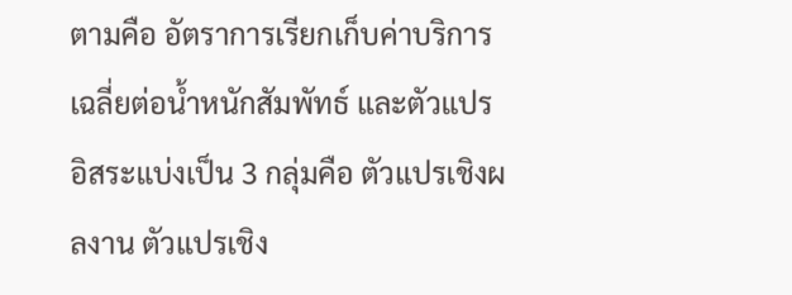ตามคือ อัตราการเรียกเก็บค่าบริการเฉลี่ยต่อน้ำหนักสัมพัทธ์ และตัวแปรอิสระแบ่งเป็น 3 กลุ่มคือ ตัวแปรเชิงผลงาน ตัวแปรเชิง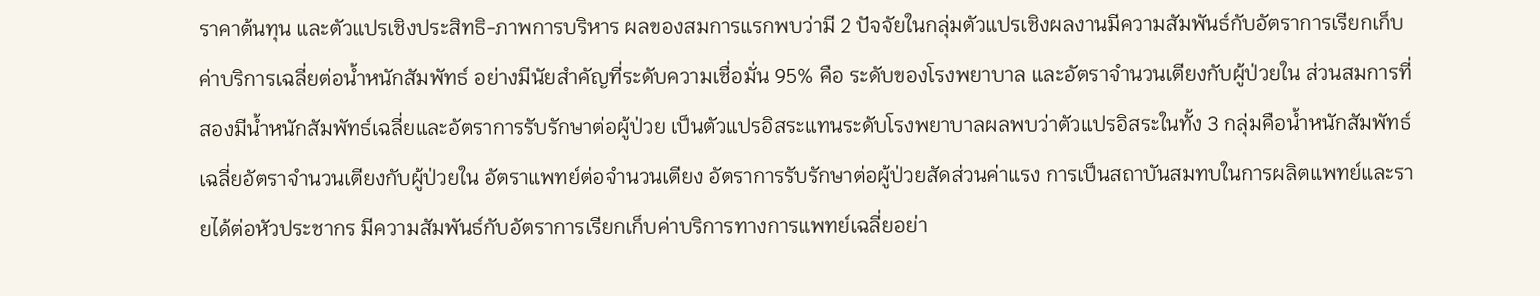ราคาต้นทุน และตัวแปรเชิงประสิทธิ-ภาพการบริหาร ผลของสมการแรกพบว่ามี 2 ปัจจัยในกลุ่มตัวแปรเชิงผลงานมีความสัมพันธ์กับอัตราการเรียกเก็บค่าบริการเฉลี่ยต่อน้ำหนักสัมพัทธ์ อย่างมีนัยสำคัญที่ระดับความเชื่อมั่น 95% คือ ระดับของโรงพยาบาล และอัตราจำนวนเตียงกับผู้ป่วยใน ส่วนสมการที่สองมีน้ำหนักสัมพัทธ์เฉลี่ยและอัตราการรับรักษาต่อผู้ป่วย เป็นตัวแปรอิสระแทนระดับโรงพยาบาลผลพบว่าตัวแปรอิสระในทั้ง 3 กลุ่มคือน้ำหนักสัมพัทธ์เฉลี่ยอัตราจำนวนเตียงกับผู้ป่วยใน อัตราแพทย์ต่อจำนวนเตียง อัตราการรับรักษาต่อผู้ป่วยสัดส่วนค่าแรง การเป็นสถาบันสมทบในการผลิตแพทย์และรายได้ต่อหัวประชากร มีความสัมพันธ์กับอัตราการเรียกเก็บค่าบริการทางการแพทย์เฉลี่ยอย่า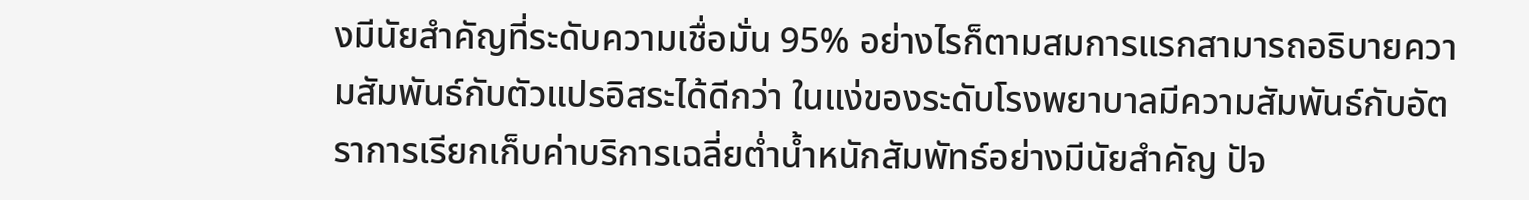งมีนัยสำคัญที่ระดับความเชื่อมั่น 95% อย่างไรก็ตามสมการแรกสามารถอธิบายความสัมพันธ์กับตัวแปรอิสระได้ดีกว่า ในแง่ของระดับโรงพยาบาลมีความสัมพันธ์กับอัตราการเรียกเก็บค่าบริการเฉลี่ยต่ำน้ำหนักสัมพัทธ์อย่างมีนัยสำคัญ ปัจ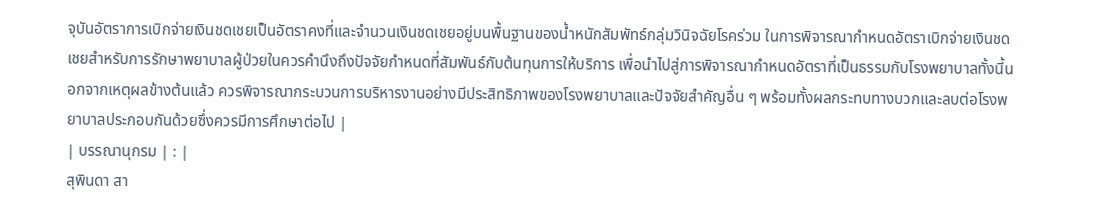จุบันอัตราการเบิกจ่ายเงินชดเชยเป็นอัตราคงที่และจำนวนเงินชดเชยอยู่บนพื้นฐานของน้ำหนักสัมพัทธ์กลุ่มวินิจฉัยโรคร่วม ในการพิจารณากำหนดอัตราเบิกจ่ายเงินชดเชยสำหรับการรักษาพยาบาลผู้ป่วยในควรคำนึงถึงปัจจัยกำหนดที่สัมพันธ์กับต้นทุนการให้บริการ เพื่อนำไปสู่การพิจารณากำหนดอัตราที่เป็นธรรมกับโรงพยาบาลทั้งนี้นอกจากเหตุผลข้างต้นแล้ว ควรพิจารณากระบวนการบริหารงานอย่างมีประสิทธิภาพของโรงพยาบาลและปัจจัยสำคัญอื่น ๆ พร้อมทั้งผลกระทบทางบวกและลบต่อโรงพยาบาลประกอบกันด้วยซึ่งควรมีการศึกษาต่อไป |
| บรรณานุกรม | : |
สุพินดา สา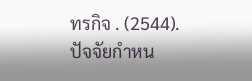ทรกิจ . (2544). ปัจจัยกำหน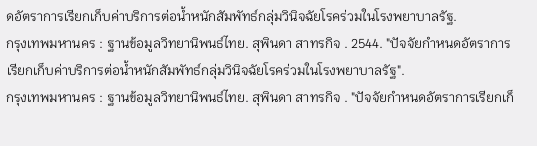ดอัตราการเรียกเก็บค่าบริการต่อน้ำหนักสัมพัทธ์กลุ่มวินิจฉัยโรคร่วมในโรงพยาบาลรัฐ.
กรุงเทพมหานคร : ฐานข้อมูลวิทยานิพนธ์ไทย. สุพินดา สาทรกิจ . 2544. "ปัจจัยกำหนดอัตราการเรียกเก็บค่าบริการต่อน้ำหนักสัมพัทธ์กลุ่มวินิจฉัยโรคร่วมในโรงพยาบาลรัฐ".
กรุงเทพมหานคร : ฐานข้อมูลวิทยานิพนธ์ไทย. สุพินดา สาทรกิจ . "ปัจจัยกำหนดอัตราการเรียกเก็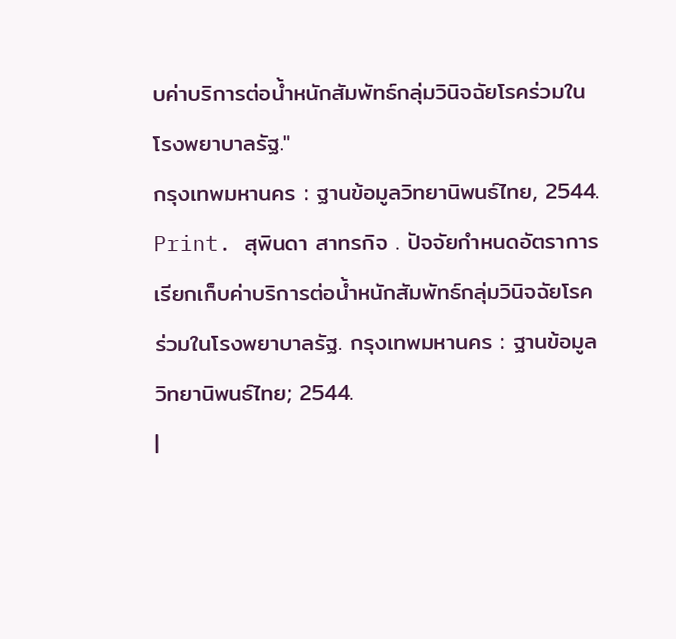บค่าบริการต่อน้ำหนักสัมพัทธ์กลุ่มวินิจฉัยโรคร่วมในโรงพยาบาลรัฐ."
กรุงเทพมหานคร : ฐานข้อมูลวิทยานิพนธ์ไทย, 2544. Print. สุพินดา สาทรกิจ . ปัจจัยกำหนดอัตราการเรียกเก็บค่าบริการต่อน้ำหนักสัมพัทธ์กลุ่มวินิจฉัยโรคร่วมในโรงพยาบาลรัฐ. กรุงเทพมหานคร : ฐานข้อมูลวิทยานิพนธ์ไทย; 2544.
|